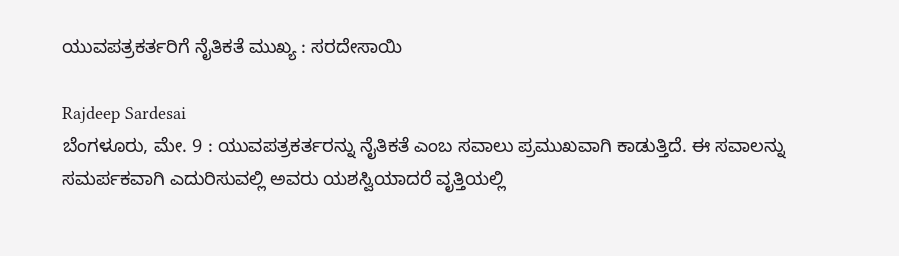ಯುವಪತ್ರಕರ್ತರಿಗೆ ನೈತಿಕತೆ ಮುಖ್ಯ : ಸರದೇಸಾಯಿ

Rajdeep Sardesai
ಬೆಂಗಳೂರು, ಮೇ. 9 : ಯುವಪತ್ರಕರ್ತರನ್ನು ನೈತಿಕತೆ ಎಂಬ ಸವಾಲು ಪ್ರಮುಖವಾಗಿ ಕಾಡುತ್ತಿದೆ. ಈ ಸವಾಲನ್ನು ಸಮರ್ಪಕವಾಗಿ ಎದುರಿಸುವಲ್ಲಿ ಅವರು ಯಶಸ್ವಿಯಾದರೆ ವೃತ್ತಿಯಲ್ಲಿ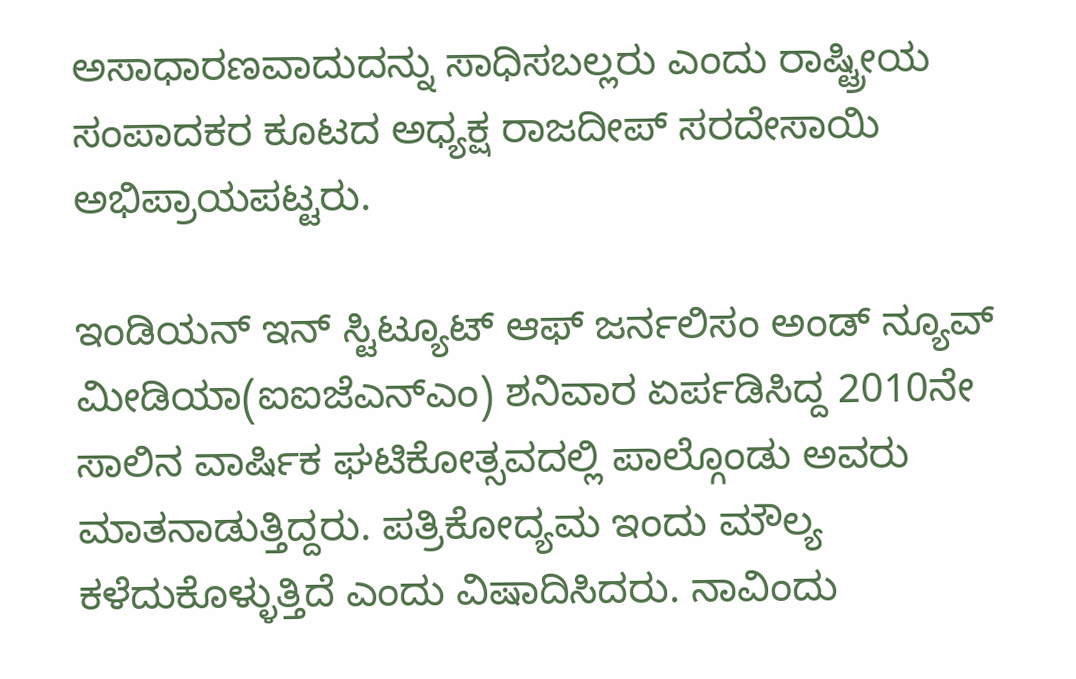ಅಸಾಧಾರಣವಾದುದನ್ನು ಸಾಧಿಸಬಲ್ಲರು ಎಂದು ರಾಷ್ಟ್ರೀಯ ಸಂಪಾದಕರ ಕೂಟದ ಅಧ್ಯಕ್ಷ ರಾಜದೀಪ್ ಸರದೇಸಾಯಿ ಅಭಿಪ್ರಾಯಪಟ್ಟರು.

ಇಂಡಿಯನ್ ಇನ್ ಸ್ಟಿಟ್ಯೂಟ್ ಆಫ್ ಜರ್ನಲಿಸಂ ಅಂಡ್ ನ್ಯೂವ್ ಮೀಡಿಯಾ(ಐಐಜೆಎನ್ಎಂ) ಶನಿವಾರ ಏರ್ಪಡಿಸಿದ್ದ 2010ನೇ ಸಾಲಿನ ವಾರ್ಷಿಕ ಘಟಿಕೋತ್ಸವದಲ್ಲಿ ಪಾಲ್ಗೊಂಡು ಅವರು ಮಾತನಾಡುತ್ತಿದ್ದರು. ಪತ್ರಿಕೋದ್ಯಮ ಇಂದು ಮೌಲ್ಯ ಕಳೆದುಕೊಳ್ಳುತ್ತಿದೆ ಎಂದು ವಿಷಾದಿಸಿದರು. ನಾವಿಂದು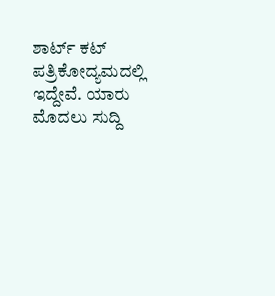ಶಾರ್ಟ್ ಕಟ್ ಪತ್ರಿಕೋದ್ಯಮದಲ್ಲಿ ಇದ್ದೇವೆ. ಯಾರು ಮೊದಲು ಸುದ್ದಿ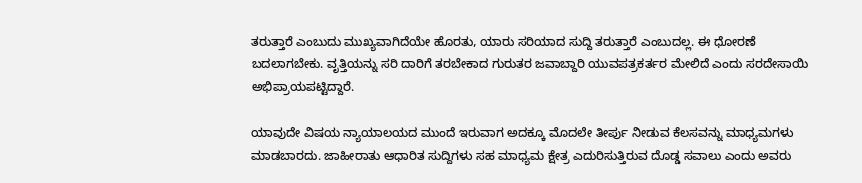ತರುತ್ತಾರೆ ಎಂಬುದು ಮುಖ್ಯವಾಗಿದೆಯೇ ಹೊರತು, ಯಾರು ಸರಿಯಾದ ಸುದ್ದಿ ತರುತ್ತಾರೆ ಎಂಬುದಲ್ಲ. ಈ ಧೋರಣೆ ಬದಲಾಗಬೇಕು. ವೃತ್ತಿಯನ್ನು ಸರಿ ದಾರಿಗೆ ತರಬೇಕಾದ ಗುರುತರ ಜವಾಬ್ದಾರಿ ಯುವಪತ್ರಕರ್ತರ ಮೇಲಿದೆ ಎಂದು ಸರದೇಸಾಯಿ ಅಭಿಪ್ರಾಯಪಟ್ಟಿದ್ದಾರೆ.

ಯಾವುದೇ ವಿಷಯ ನ್ಯಾಯಾಲಯದ ಮುಂದೆ ಇರುವಾಗ ಅದಕ್ಕೂ ಮೊದಲೇ ತೀರ್ಪು ನೀಡುವ ಕೆಲಸವನ್ನು ಮಾಧ್ಯಮಗಳು ಮಾಡಬಾರದು. ಜಾಹೀರಾತು ಆಧಾರಿತ ಸುದ್ದಿಗಳು ಸಹ ಮಾಧ್ಯಮ ಕ್ಷೇತ್ರ ಎದುರಿಸುತ್ತಿರುವ ದೊಡ್ಡ ಸವಾಲು ಎಂದು ಅವರು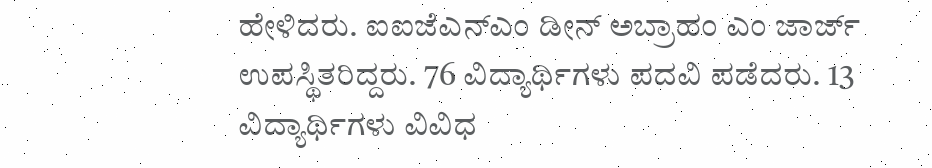ಹೇಳಿದರು. ಐಐಜೆಎನ್ಎಂ ಡೀನ್ ಅಬ್ರಾಹಂ ಎಂ ಜಾರ್ಜ್ ಉಪಸ್ಥಿತರಿದ್ದರು. 76 ವಿದ್ಯಾರ್ಥಿಗಳು ಪದವಿ ಪಡೆದರು. 13 ವಿದ್ಯಾರ್ಥಿಗಳು ವಿವಿಧ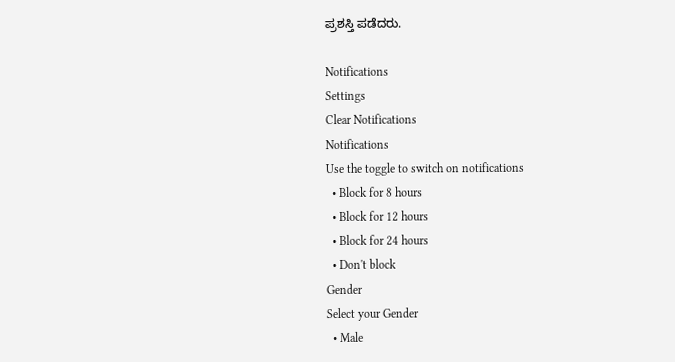ಪ್ರಶಸ್ತಿ ಪಡೆದರು.

Notifications
Settings
Clear Notifications
Notifications
Use the toggle to switch on notifications
  • Block for 8 hours
  • Block for 12 hours
  • Block for 24 hours
  • Don't block
Gender
Select your Gender
  • Male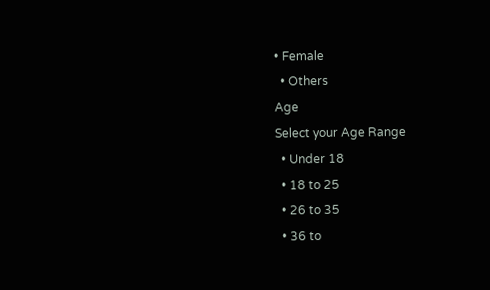• Female
  • Others
Age
Select your Age Range
  • Under 18
  • 18 to 25
  • 26 to 35
  • 36 to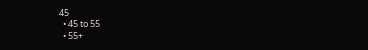45
  • 45 to 55
  • 55+